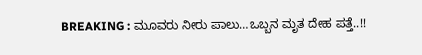BREAKING : ಮೂವರು ನೀರು ಪಾಲು…ಒಬ್ಬನ ಮೃತ ದೇಹ ಪತ್ತೆ..!!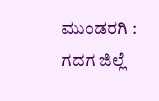ಮುಂಡರಗಿ : ಗದಗ ಜಿಲ್ಲೆ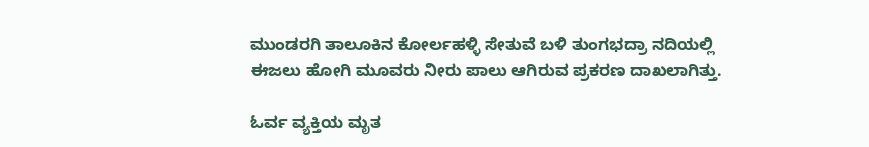ಮುಂಡರಗಿ ತಾಲೂಕಿನ ಕೋರ್ಲಹಳ್ಳಿ ಸೇತುವೆ ಬಳಿ ತುಂಗಭದ್ರಾ ನದಿಯಲ್ಲಿ ಈಜಲು ಹೋಗಿ ಮೂವರು ನೀರು ಪಾಲು ಆಗಿರುವ ಪ್ರಕರಣ ದಾಖಲಾಗಿತ್ತು.

ಓರ್ವ ವ್ಯಕ್ತಿಯ ಮೃತ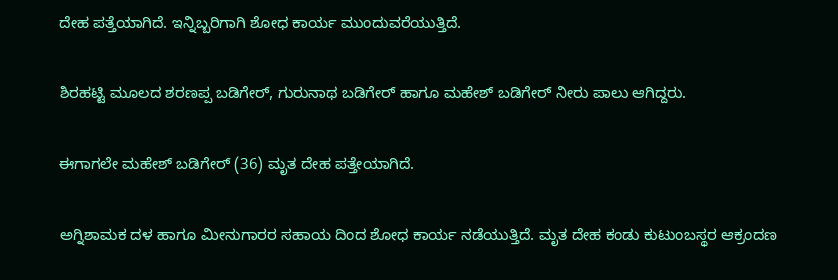ದೇಹ ಪತ್ತೆಯಾಗಿದೆ. ಇನ್ನಿಬ್ಬರಿಗಾಗಿ ಶೋಧ ಕಾರ್ಯ ಮುಂದುವರೆಯುತ್ತಿದೆ.

ಶಿರಹಟ್ಟಿ ಮೂಲದ ಶರಣಪ್ಪ ಬಡಿಗೇರ್, ಗುರುನಾಥ ಬಡಿಗೇರ್ ಹಾಗೂ ಮಹೇಶ್ ಬಡಿಗೇರ್ ನೀರು ಪಾಲು ಆಗಿದ್ದರು.

ಈಗಾಗಲೇ ಮಹೇಶ್ ಬಡಿಗೇರ್ (36) ಮೃತ ದೇಹ ಪತ್ತೇಯಾಗಿದೆ.

ಅಗ್ನಿಶಾಮಕ ದಳ ಹಾಗೂ ಮೀನುಗಾರರ ಸಹಾಯ ದಿಂದ ಶೋಧ ಕಾರ್ಯ ನಡೆಯುತ್ತಿದೆ. ಮೃತ ದೇಹ ಕಂಡು ಕುಟುಂಬಸ್ಥರ ಆಕ್ರಂದಣ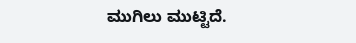ಮುಗಿಲು ಮುಟ್ಟಿದೆ.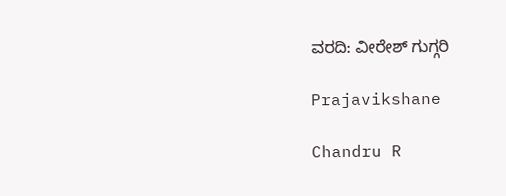ವರದಿ: ವೀರೇಶ್ ಗುಗ್ಗರಿ

Prajavikshane

Chandru R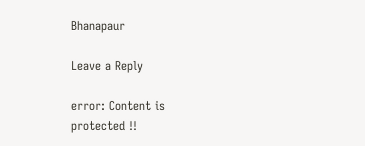Bhanapaur

Leave a Reply

error: Content is protected !!